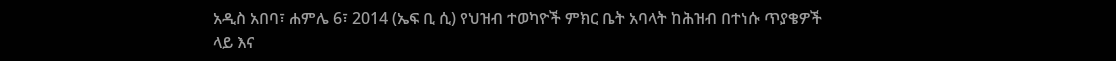አዲስ አበባ፣ ሐምሌ 6፣ 2014 (ኤፍ ቢ ሲ) የህዝብ ተወካዮች ምክር ቤት አባላት ከሕዝብ በተነሱ ጥያቄዎች ላይ እና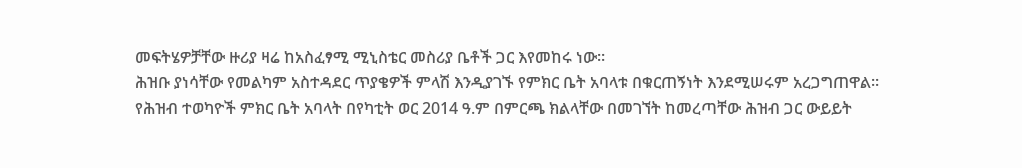መፍትሄዎቻቸው ዙሪያ ዛሬ ከአስፈፃሚ ሚኒስቴር መስሪያ ቤቶች ጋር እየመከሩ ነው።
ሕዝቡ ያነሳቸው የመልካም አስተዳደር ጥያቄዎች ምላሽ እንዲያገኙ የምክር ቤት አባላቱ በቁርጠኝነት እንደሚሠሩም አረጋግጠዋል፡፡
የሕዝብ ተወካዮች ምክር ቤት አባላት በየካቲት ወር 2014 ዓ.ም በምርጫ ክልላቸው በመገኘት ከመረጣቸው ሕዝብ ጋር ውይይት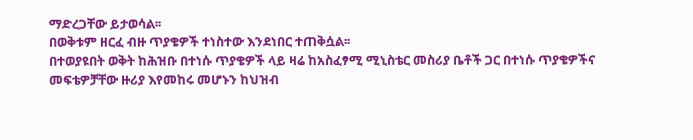ማድረጋቸው ይታወሳል፡፡
በወቅቱም ዘርፈ ብዙ ጥያቄዎች ተነስተው እንደነበር ተጠቅሷል፡፡
በተወያዩበት ወቅት ከሕዝቡ በተነሱ ጥያቄዎች ላይ ዛሬ ከአስፈፃሚ ሚኒስቴር መስሪያ ቤቶች ጋር በተነሱ ጥያቄዎችና መፍቴዎቻቸው ዙሪያ እየመከሩ መሆኑን ከህዝብ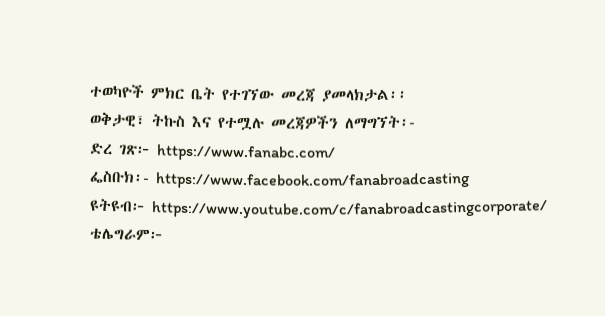ተወካዮች ምክር ቤት የተገኘው መረጃ ያመላክታል፡፡
ወቅታዊ፣ ትኩስ እና የተሟሉ መረጃዎችን ለማግኘት፡-
ድረ ገጽ፦ https://www.fanabc.com/
ፌስቡክ፡- https://www.facebook.com/fanabroadcasting
ዩትዩብ፦ https://www.youtube.com/c/fanabroadcastingcorporate/
ቴሌግራም፦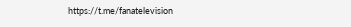https://t.me/fanatelevision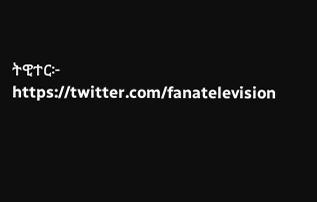ትዊተር፦ https://twitter.com/fanatelevision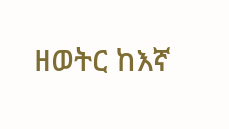ዘወትር ከእኛ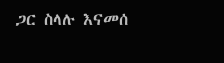ጋር ስላሉ እናመሰ